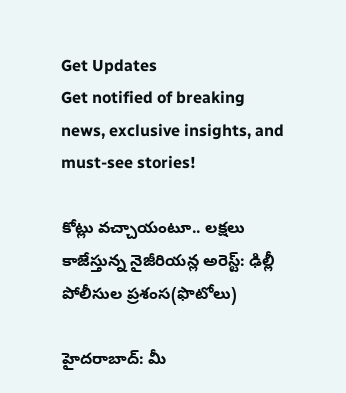Get Updates
Get notified of breaking news, exclusive insights, and must-see stories!

కోట్లు వచ్చాయంటూ.. లక్షలు కాజేస్తున్న నైజీరియన్ల అరెస్ట్: ఢిల్లీ పోలీసుల ప్రశంస(ఫొటోలు)

హైదరాబాద్: మీ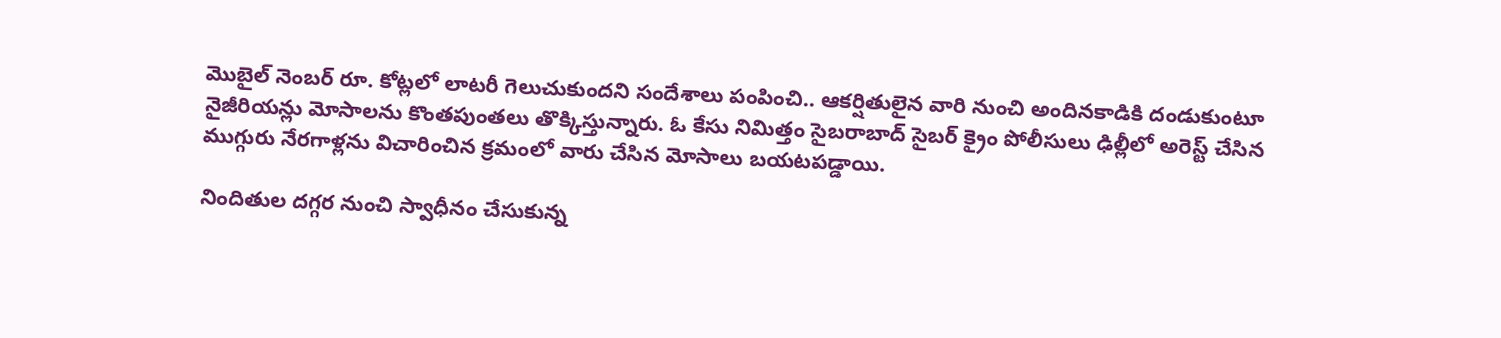మొబైల్ నెంబర్ రూ. కోట్లలో లాటరీ గెలుచుకుందని సందేశాలు పంపించి.. ఆకర్షితులైన వారి నుంచి అందినకాడికి దండుకుంటూ నైజీరియన్లు మోసాలను కొంతపుంతలు తొక్కిస్తున్నారు. ఓ కేసు నిమిత్తం సైబరాబాద్ సైబర్ క్రైం పోలీసులు ఢిల్లీలో అరెస్ట్ చేసిన ముగ్గురు నేరగాళ్లను విచారించిన క్రమంలో వారు చేసిన మోసాలు బయటపడ్డాయి.

నిందితుల దగ్గర నుంచి స్వాధీనం చేసుకున్న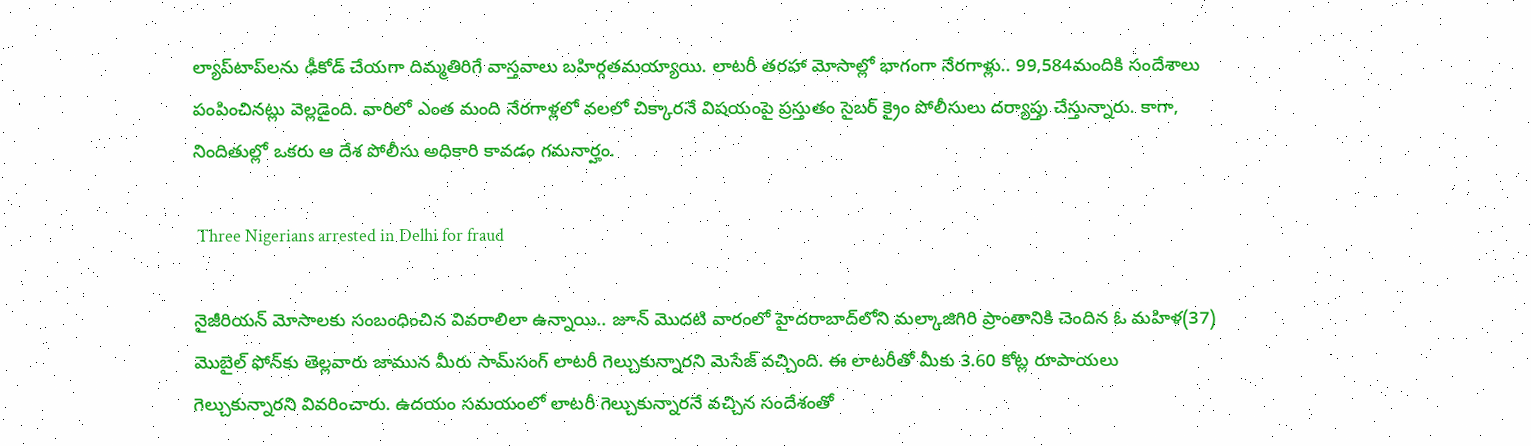ల్యాప్‌టాప్‌లను ఢీకోడ్ చేయగా దిమ్మతిరిగే వాస్తవాలు బహిర్గతమయ్యాయి. లాటరీ తరహా మోసాల్లో భాగంగా నేరగాళ్లు.. 99,584మందికి సందేశాలు పంపించినట్లు వెల్లడైంది. వారిలో ఎంత మంది నేరగాళ్లలో వలలో చిక్కారనే విషయంపై ప్రస్తుతం సైబర్ క్రైం పోలీసులు దర్యాప్తు చేస్తున్నారు. కాగా, నిందితుల్లో ఒకరు ఆ దేశ పోలీసు అధికారి కావడం గమనార్హం.

 Three Nigerians arrested in Delhi for fraud

నైజీరియన్ మోసాలకు సంబంధించిన వివరాలిలా ఉన్నాయి.. జూన్ మొదటి వారంలో హైదరాబాద్‌లోని మల్కాజిగిరి ప్రాంతానికి చెందిన ఓ మహిళ(37) మొబైల్ ఫోన్‌కు తెల్లవారు జామున మీరు సామ్‌సంగ్ లాటరీ గెల్చుకున్నారని మెసేజ్ వచ్చింది. ఈ లాటరీతో మీకు 3.60 కోట్ల రూపాయలు గెల్చుకున్నారని వివరించారు. ఉదయం సమయంలో లాటరీ గెల్చుకున్నారనే వచ్చిన సందేశంతో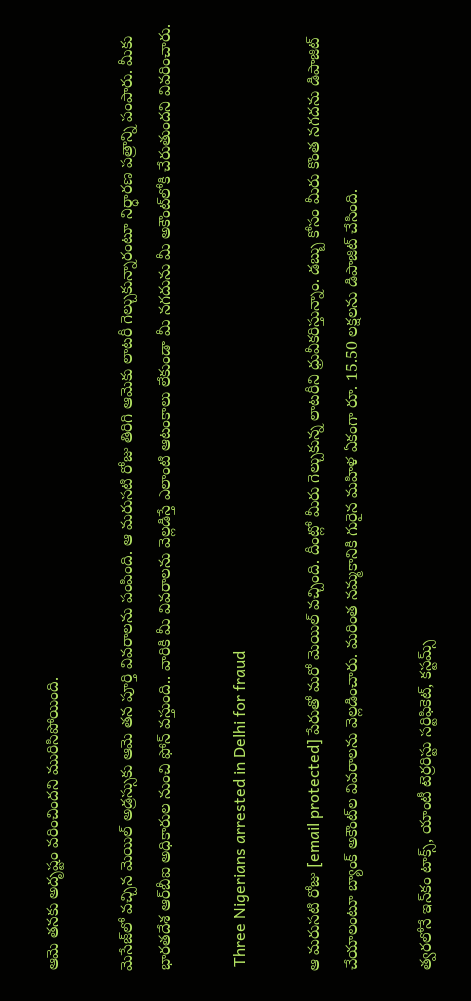ఆమె తనకు అదృష్టం వరించిందని మురిసిపోయింది.

మెసేజ్‌లో వచ్చిన మెయిల్ అడ్రస్సుకు ఆమె తన పూర్తి వివరాలను పంపింది. ఆ మరుసటి రోజు తిరిగి ఆమెకు లాటరీ గెల్చుకున్నారంటూ నిర్ధారణ పత్రాన్ని పంపారు. మీకు భారతదేశ ఆర్‌బీఐ అధికారుల నుంచి ఫోన్ వస్తుంది.. వారికి మీ వివరాలను వెల్లడిస్తే ఎలాంటి ఆటంకాలు లేకుండా మీ నగదును మీ అకౌంట్‌లోకి చేరుతుందని వివరించారు.

 Three Nigerians arrested in Delhi for fraud

ఆ మరుసటి రోజు [email protected] పేరుతో మరో మెయిల్ వచ్చింది. దీంట్లో మీరు గెల్చుకున్న లాటరీని ధ్రువీకరిస్తున్నాం. డబ్బు కోసం మీరు కొంత నగదను డిపాజిట్ చేయాలంటూ బ్యాంక్ అకౌంట్‌ల వివరాలను వెల్లడించారు. మరింత నమ్మకానికి గురైన మహిళ ఏకంగా రూ. 15.50 లక్షలను డిపాజిట్ చేసింది.

త్వరలోనే ఇన్‌కం టాక్స్, యాంటీ టెర్రరిస్టు సర్టిఫికెట్, కస్టమ్స్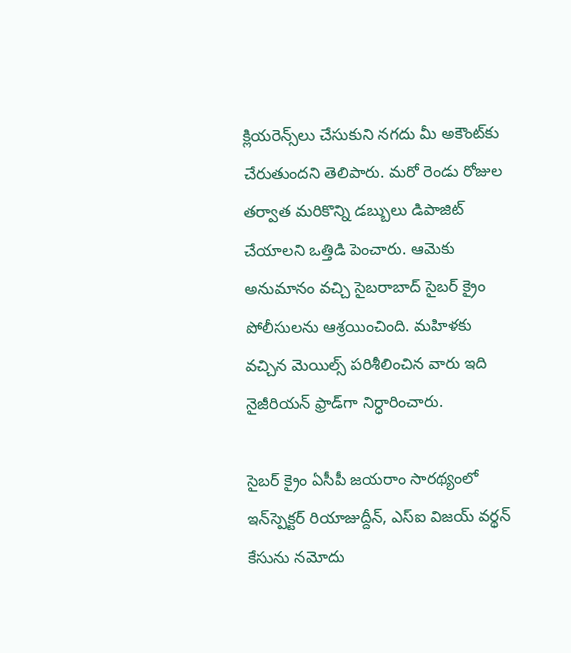క్లియరెన్స్‌లు చేసుకుని నగదు మీ అకౌంట్‌కు చేరుతుందని తెలిపారు. మరో రెండు రోజుల తర్వాత మరికొన్ని డబ్బులు డిపాజిట్ చేయాలని ఒత్తిడి పెంచారు. ఆమెకు అనుమానం వచ్చి సైబరాబాద్ సైబర్ క్రైం పోలీసులను ఆశ్రయించింది. మహిళకు వచ్చిన మెయిల్స్ పరిశీలించిన వారు ఇది నైజీరియన్ ఫ్రాడ్‌గా నిర్ధారించారు.

సైబర్ క్రైం ఏసీపీ జయరాం సారథ్యంలో ఇన్‌స్పెక్టర్ రియాజుద్దీన్, ఎస్‌ఐ విజయ్ వర్థన్ కేసును నమోదు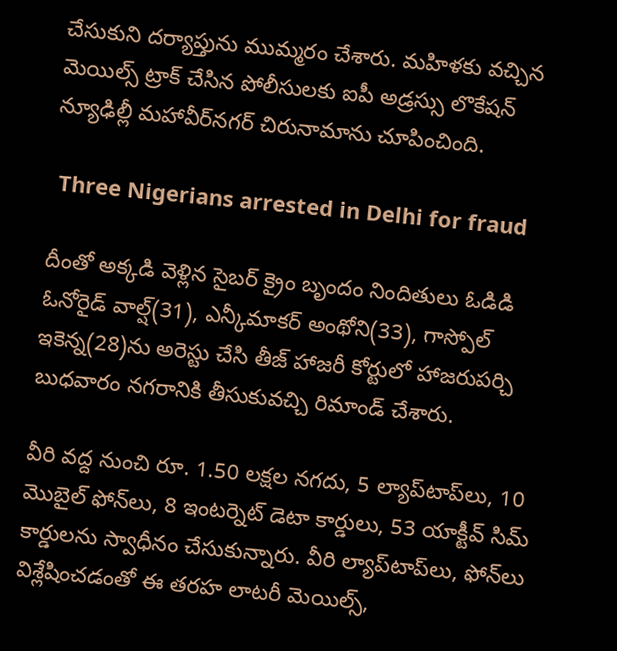చేసుకుని దర్యాప్తును ముమ్మరం చేశారు. మహిళకు వచ్చిన మెయిల్స్ ట్రాక్ చేసిన పోలీసులకు ఐపీ అడ్రస్సు లొకేషన్ న్యూఢిల్లీ మహావీర్‌నగర్ చిరునామాను చూపించింది.

 Three Nigerians arrested in Delhi for fraud

దీంతో అక్కడి వెళ్లిన సైబర్ క్రైం బృందం నిందితులు ఓడిడి ఓనోరైడ్ వాల్ష్(31), ఎన్కీమాకర్ అంథోని(33), గాస్పోల్ ఇకెన్న(28)ను అరెస్టు చేసి తీజ్ హాజరీ కోర్టులో హాజరుపర్చి బుధవారం నగరానికి తీసుకువచ్చి రిమాండ్ చేశారు.

వీరి వద్ద నుంచి రూ. 1.50 లక్షల నగదు, 5 ల్యాప్‌టాప్‌లు, 10 మొబైల్ ఫోన్‌లు, 8 ఇంటర్నెట్ డెటా కార్డులు, 53 యాక్టీవ్ సిమ్ కార్డులను స్వాధీనం చేసుకున్నారు. వీరి ల్యాప్‌టాప్‌లు, ఫోన్‌లు విశ్లేషించడంతో ఈ తరహ లాటరీ మెయిల్స్,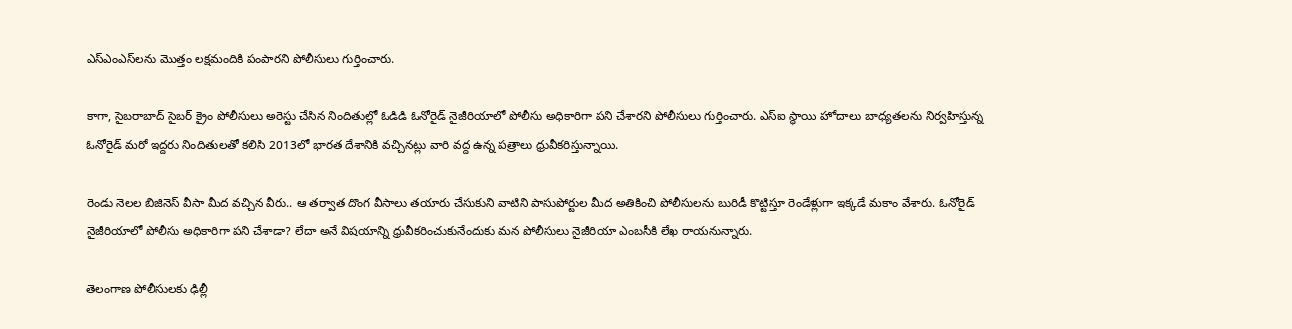ఎస్‌ఎంఎస్‌లను మొత్తం లక్షమందికి పంపారని పోలీసులు గుర్తించారు.

కాగా, సైబరాబాద్ సైబర్ క్రైం పోలీసులు అరెస్టు చేసిన నిందితుల్లో ఓడిడి ఓనోరైడ్ నైజీరియాలో పోలీసు అధికారిగా పని చేశారని పోలీసులు గుర్తించారు. ఎస్‌ఐ స్థాయి హోదాలు బాధ్యతలను నిర్వహిస్తున్న ఓనోరైడ్ మరో ఇద్దరు నిందితులతో కలిసి 2013లో భారత దేశానికి వచ్చినట్లు వారి వద్ద ఉన్న పత్రాలు ధ్రువీకరిస్తున్నాయి.

రెండు నెలల బిజినెస్ వీసా మీద వచ్చిన వీరు.. ఆ తర్వాత దొంగ వీసాలు తయారు చేసుకుని వాటిని పాసుపోర్టుల మీద అతికించి పోలీసులను బురిడీ కొట్టిస్తూ రెండేళ్లుగా ఇక్కడే మకాం వేశారు. ఓనోరైడ్ నైజీరియాలో పోలీసు అధికారిగా పని చేశాడా? లేదా అనే విషయాన్ని ధ్రువీకరించుకునేందుకు మన పోలీసులు నైజీరియా ఎంబసీకి లేఖ రాయనున్నారు.

తెలంగాణ పోలీసులకు ఢిల్లీ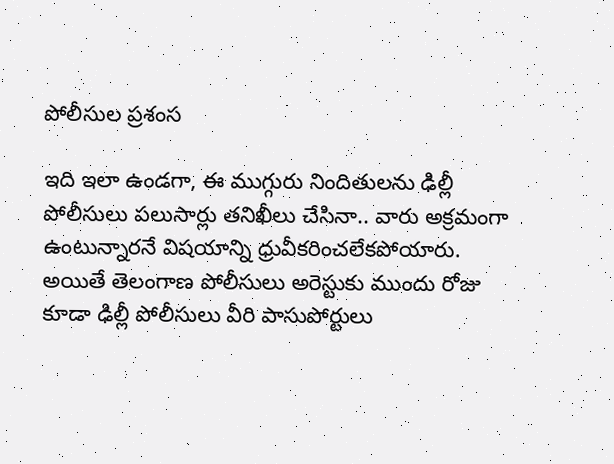పోలీసుల ప్రశంస

ఇది ఇలా ఉండగా, ఈ ముగ్గురు నిందితులను ఢిల్లీ పోలీసులు పలుసార్లు తనిఖీలు చేసినా.. వారు అక్రమంగా ఉంటున్నారనే విషయాన్ని ధ్రువీకరించలేకపోయారు. అయితే తెలంగాణ పోలీసులు అరెస్టుకు ముందు రోజు కూడా ఢిల్లీ పోలీసులు వీరి పాసుపోర్టులు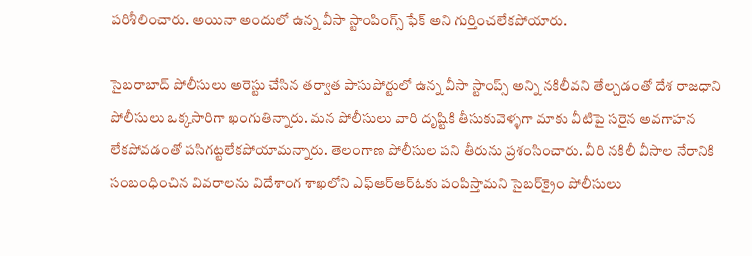పరిశీలించారు. అయినా అందులో ఉన్న వీసా స్టాంపింగ్స్ ఫేక్ అని గుర్తించలేకపోయారు.

సైబరాబాద్ పోలీసులు అరెస్టు చేసిన తర్వాత పాసుపోర్టులో ఉన్న వీసా స్టాంప్స్ అన్ని నకిలీవని తేల్చడంతో దేశ రాజధాని పోలీసులు ఒక్కసారిగా ఖంగుతిన్నారు. మన పోలీసులు వారి దృష్టికి తీసుకువెళ్ళగా మాకు వీటిపై సరైన అవగాహన లేకపోవడంతో పసిగట్టలేకపోయామన్నారు. తెలంగాణ పోలీసుల పని తీరును ప్రశంసించారు. వీరి నకిలీ వీసాల నేరానికి సంబంధించిన వివరాలను విదేశాంగ శాఖలోని ఎఫ్‌ఆర్‌ఆర్‌ఓకు పంపిస్తామని సైబర్‌క్రైం పోలీసులు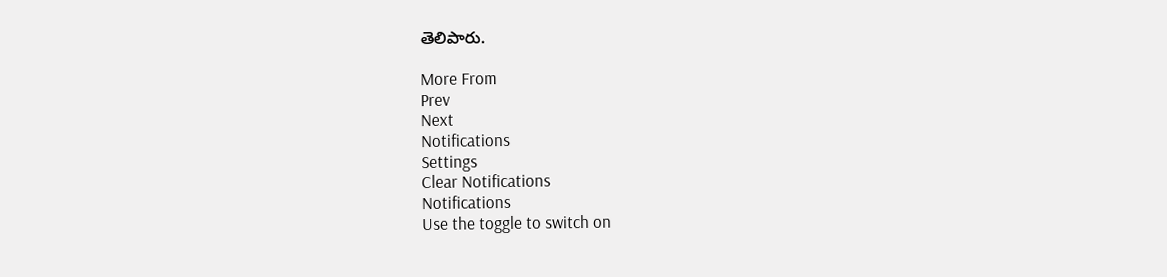తెలిపారు.

More From
Prev
Next
Notifications
Settings
Clear Notifications
Notifications
Use the toggle to switch on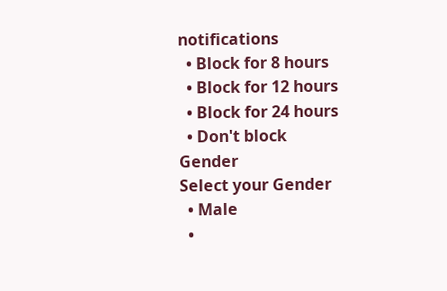notifications
  • Block for 8 hours
  • Block for 12 hours
  • Block for 24 hours
  • Don't block
Gender
Select your Gender
  • Male
  •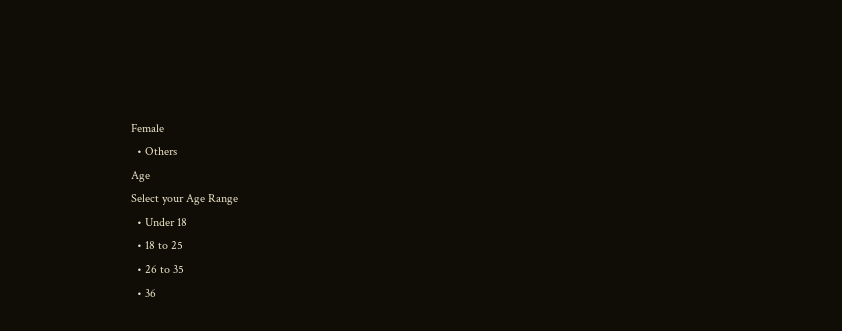Female
  • Others
Age
Select your Age Range
  • Under 18
  • 18 to 25
  • 26 to 35
  • 36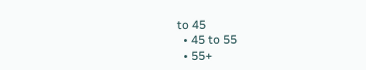to 45
  • 45 to 55
  • 55+